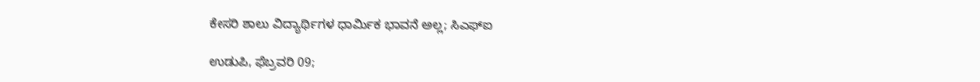ಕೇಸರಿ ಶಾಲು ವಿದ್ಯಾರ್ಥಿಗಳ ಧಾರ್ಮಿಕ ಭಾವನೆ ಅಲ್ಲ; ಸಿಎಫ್ಐ

ಉಡುಪಿ, ಫೆಬ್ರವರಿ 09;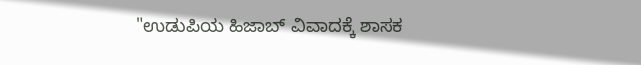"ಉಡುಪಿಯ ಹಿಜಾಬ್ ವಿವಾದಕ್ಕೆ ಶಾಸಕ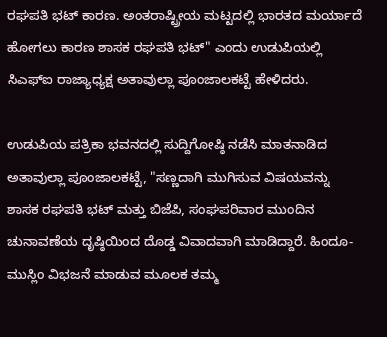ರಘಪತಿ ಭಟ್ ಕಾರಣ. ಅಂತರಾಷ್ಟ್ರೀಯ ಮಟ್ಟದಲ್ಲಿ ಭಾರತದ ಮರ್ಯಾದೆ ಹೋಗಲು ಕಾರಣ ಶಾಸಕ ರಘಪತಿ ಭಟ್" ಎಂದು ಉಡುಪಿಯಲ್ಲಿ ಸಿಎಫ್ಐ ರಾಜ್ಯಾಧ್ಯಕ್ಷ ಅತಾವುಲ್ಲಾ ಪೂಂಜಾಲಕಟ್ಟೆ ಹೇಳಿದರು.

ಉಡುಪಿಯ ಪತ್ರಿಕಾ ಭವನದಲ್ಲಿ ಸುದ್ದಿಗೋಷ್ಠಿ ನಡೆಸಿ ಮಾತನಾಡಿದ ಅತಾವುಲ್ಲಾ ಪೂಂಜಾಲಕಟ್ಟೆ, "ಸಣ್ಣದಾಗಿ ಮುಗಿಸುವ ವಿಷಯವನ್ನು ಶಾಸಕ ರಘಪತಿ ಭಟ್ ಮತ್ತು ಬಿಜೆಪಿ, ಸಂಘಪರಿವಾರ ಮುಂದಿನ ಚುನಾವಣೆಯ ದೃಷ್ಠಿಯಿಂದ ದೊಡ್ಡ ವಿವಾದವಾಗಿ ಮಾಡಿದ್ದಾರೆ. ಹಿಂದೂ-ಮುಸ್ಲಿಂ ವಿಭಜನೆ ಮಾಡುವ ಮೂಲಕ ತಮ್ಮ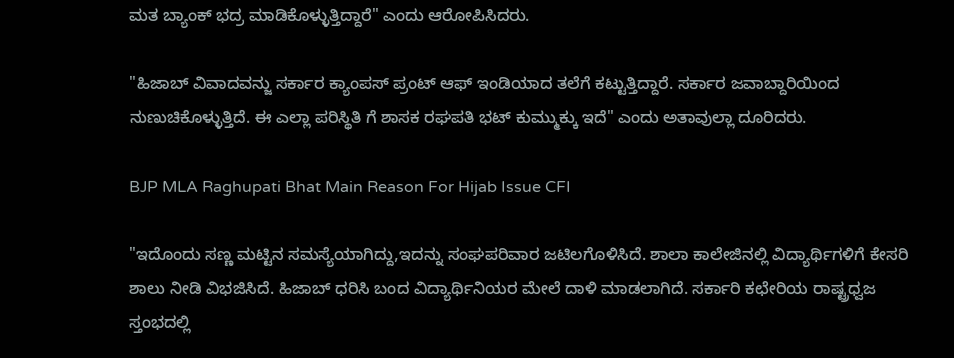ಮತ ಬ್ಯಾಂಕ್ ಭದ್ರ ಮಾಡಿಕೊಳ್ಳುತ್ತಿದ್ದಾರೆ" ಎಂದು ಆರೋಪಿಸಿದರು.

"ಹಿಜಾಬ್ ವಿವಾದವನ್ಜು ಸರ್ಕಾರ ಕ್ಯಾಂಪಸ್ ಪ್ರಂಟ್ ಆಫ್ ಇಂಡಿಯಾದ ತಲೆಗೆ ಕಟ್ಟುತ್ತಿದ್ದಾರೆ. ಸರ್ಕಾರ ಜವಾಬ್ದಾರಿಯಿಂದ ನುಣುಚಿಕೊಳ್ಳುತ್ತಿದೆ. ಈ ಎಲ್ಲಾ ಪರಿಸ್ಥಿತಿ ಗೆ ಶಾಸಕ ರಘಪತಿ ಭಟ್ ಕುಮ್ಮುಕ್ಕು ಇದೆ" ಎಂದು ಅತಾವುಲ್ಲಾ ದೂರಿದರು.

BJP MLA Raghupati Bhat Main Reason For Hijab Issue CFI

"ಇದೊಂದು ಸಣ್ಣ ಮಟ್ಟಿನ ಸಮಸ್ಯೆಯಾಗಿದ್ದು,ಇದನ್ನು ಸಂಘಪರಿವಾರ ಜಟಿಲಗೊಳಿಸಿದೆ. ಶಾಲಾ ಕಾಲೇಜಿನಲ್ಲಿ ವಿದ್ಯಾರ್ಥಿಗಳಿಗೆ ಕೇಸರಿ ಶಾಲು ನೀಡಿ ವಿಭಜಿಸಿದೆ. ಹಿಜಾಬ್ ಧರಿಸಿ ಬಂದ ವಿದ್ಯಾರ್ಥಿನಿಯರ ಮೇಲೆ ದಾಳಿ ಮಾಡಲಾಗಿದೆ. ಸರ್ಕಾರಿ ಕಛೇರಿಯ ರಾಷ್ಟ್ರಧ್ವಜ ಸ್ತಂಭದಲ್ಲಿ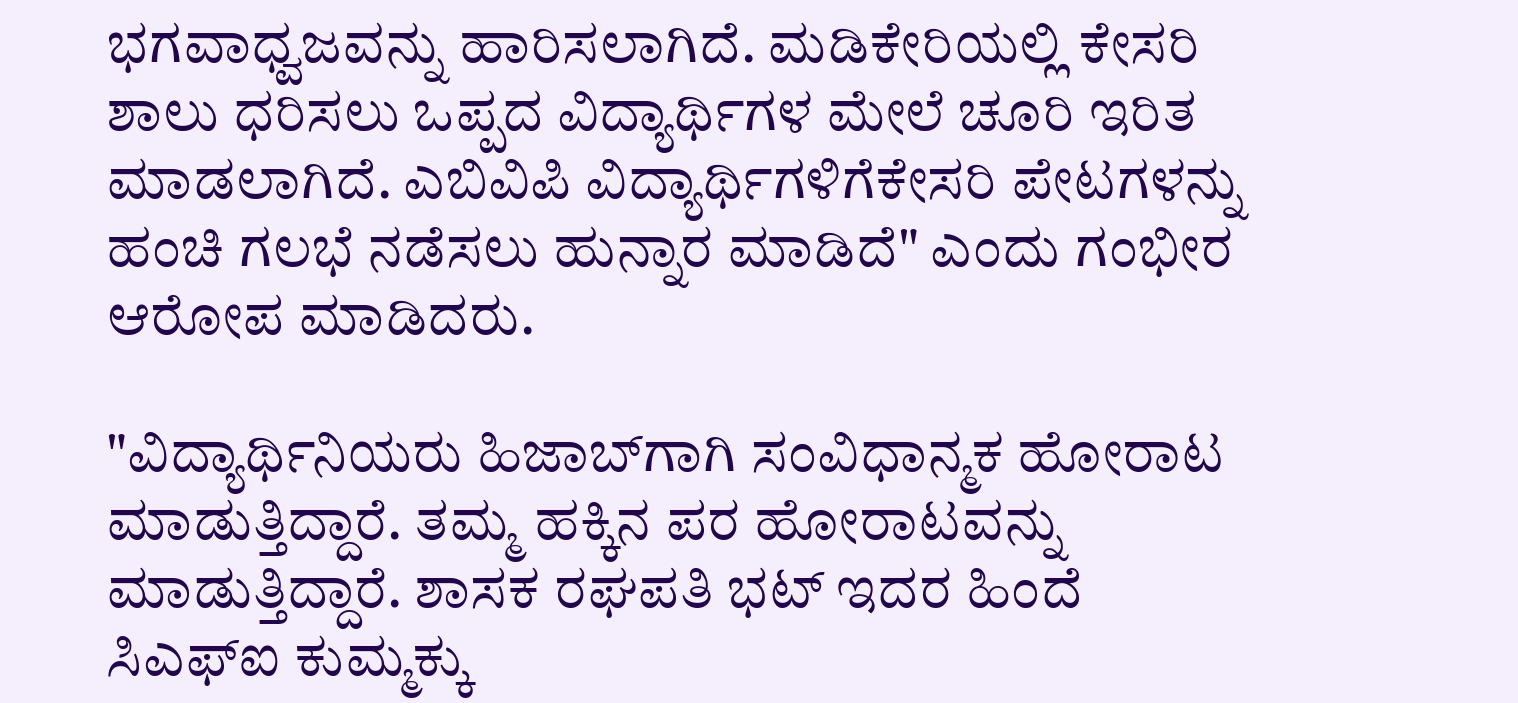ಭಗವಾಧ್ವಜವನ್ನು ಹಾರಿಸಲಾಗಿದೆ. ಮಡಿಕೇರಿಯಲ್ಲಿ ಕೇಸರಿ ಶಾಲು ಧರಿಸಲು ಒಪ್ಪದ ವಿದ್ಯಾರ್ಥಿಗಳ‌ ಮೇಲೆ ಚೂರಿ ಇರಿತ ಮಾಡಲಾಗಿದೆ. ಎಬಿವಿಪಿ ವಿದ್ಯಾರ್ಥಿಗಳಿಗೆಕೇಸರಿ ಪೇಟಗಳನ್ನು ಹಂಚಿ ಗಲಭೆ ನಡೆಸಲು ಹುನ್ನಾರ ಮಾಡಿದೆ" ಎಂದು ಗಂಭೀರ ಆರೋಪ ಮಾಡಿದರು.

"ವಿದ್ಯಾರ್ಥಿನಿಯರು ಹಿಜಾಬ್‌ಗಾಗಿ ಸಂವಿಧಾನ್ಮಕ ಹೋರಾಟ ಮಾಡುತ್ತಿದ್ದಾರೆ. ತಮ್ಮ ಹಕ್ಕಿನ ಪರ ಹೋರಾಟವನ್ನು ಮಾಡುತ್ತಿದ್ದಾರೆ. ಶಾಸಕ ರಘಪತಿ ಭಟ್ ಇದರ ಹಿಂದೆ ಸಿಎಫ್ಐ ಕುಮ್ಮಕ್ಕು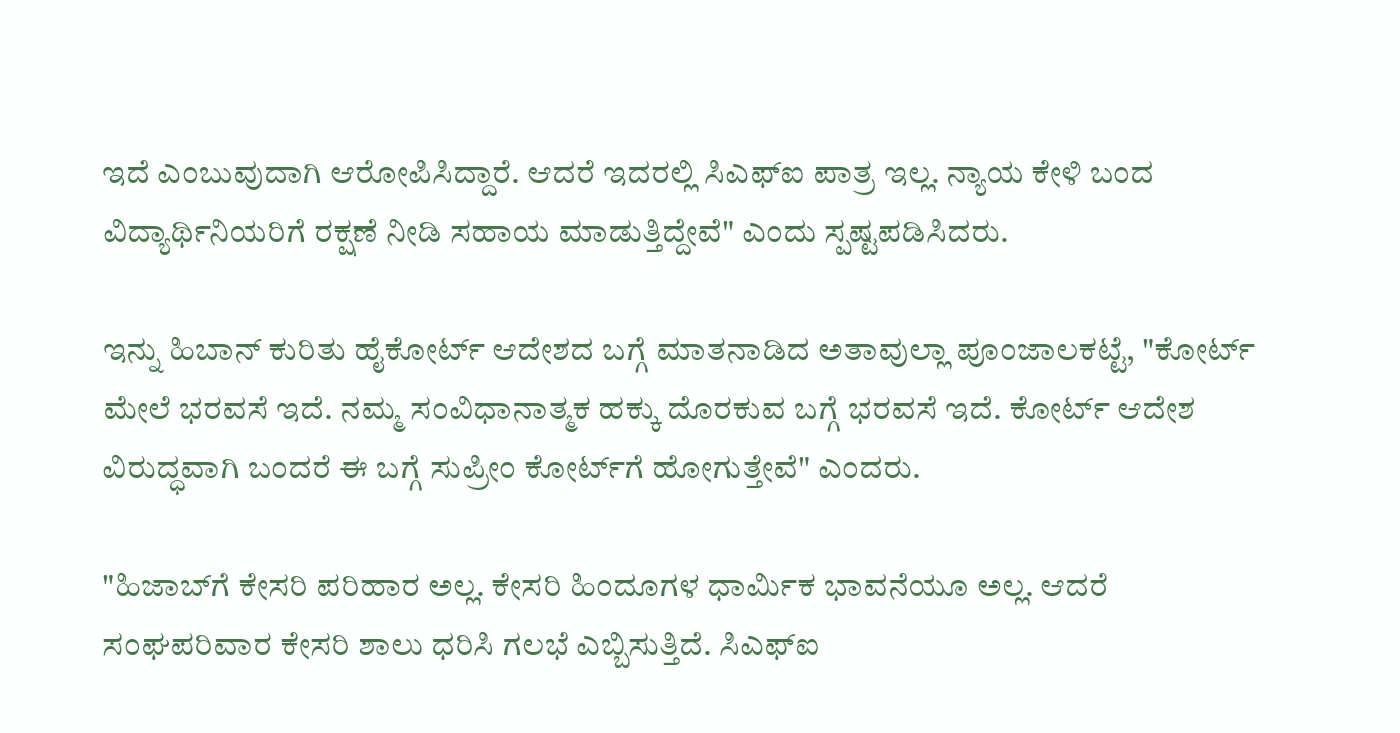ಇದೆ ಎಂಬುವುದಾಗಿ ಆರೋಪಿಸಿದ್ದಾರೆ. ಆದರೆ ಇದರಲ್ಲಿ ಸಿಎಫ್‌ಐ ಪಾತ್ರ ಇಲ್ಲ. ನ್ಯಾಯ ಕೇಳಿ ಬಂದ ವಿದ್ಯಾರ್ಥಿನಿಯರಿಗೆ ರಕ್ಷಣೆ ನೀಡಿ ಸಹಾಯ ಮಾಡುತ್ತಿದ್ದೇವೆ" ಎಂದು ಸ್ಪಷ್ಟಪಡಿಸಿದರು.

ಇನ್ನು ಹಿಬಾನ್ ಕುರಿತು ಹೈಕೋರ್ಟ್ ಆದೇಶದ ಬಗ್ಗೆ ಮಾತನಾಡಿದ ಅತಾವುಲ್ಲಾ ಪೂಂಜಾಲಕಟ್ಟೆ, "ಕೋರ್ಟ್ ಮೇಲೆ ಭರವಸೆ ಇದೆ. ನಮ್ಮ ಸಂವಿಧಾನಾತ್ಮಕ ಹಕ್ಕು ದೊರಕುವ ಬಗ್ಗೆ ಭರವಸೆ ಇದೆ. ಕೋರ್ಟ್ ಆದೇಶ ವಿರುದ್ಧವಾಗಿ ಬಂದರೆ ಈ ಬಗ್ಗೆ ಸುಪ್ರೀಂ ಕೋರ್ಟ್‌ಗೆ ಹೋಗುತ್ತೇವೆ" ಎಂದರು.

"ಹಿಜಾಬ್‌ಗೆ ಕೇಸರಿ ಪರಿಹಾರ ಅಲ್ಲ. ಕೇಸರಿ ಹಿಂದೂಗಳ ಧಾರ್ಮಿಕ ಭಾವನೆಯೂ ಅಲ್ಲ. ಆದರೆ ಸಂಘಪರಿವಾರ ಕೇಸರಿ ಶಾಲು ಧರಿಸಿ ಗಲಭೆ ಎಬ್ಬಿಸುತ್ತಿದೆ. ಸಿಎಫ್‌ಐ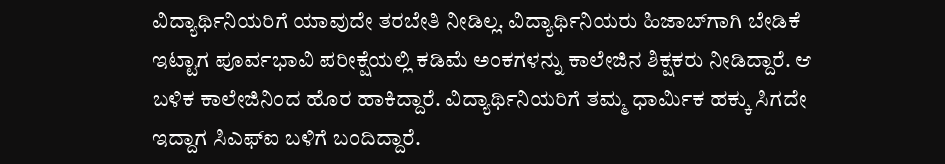ವಿದ್ಯಾರ್ಥಿನಿಯರಿಗೆ ಯಾವುದೇ ತರಬೇತಿ ನೀಡಿಲ್ಲ. ವಿದ್ಯಾರ್ಥಿನಿಯರು ಹಿಜಾಬ್‌ಗಾಗಿ ಬೇಡಿಕೆ ಇಟ್ಟಾಗ ಪೂರ್ವಭಾವಿ ಪರೀಕ್ಷೆಯಲ್ಲಿ ಕಡಿಮೆ ಅಂಕಗಳನ್ನು ಕಾಲೇಜಿನ ಶಿಕ್ಷಕರು ನೀಡಿದ್ದಾರೆ. ಆ ಬಳಿಕ ಕಾಲೇಜಿನಿಂದ ಹೊರ ಹಾಕಿದ್ದಾರೆ. ವಿದ್ಯಾರ್ಥಿನಿಯರಿಗೆ ತಮ್ಮ ಧಾರ್ಮಿಕ ಹಕ್ಕು ಸಿಗದೇ ಇದ್ದಾಗ ಸಿಎಫ್‌ಐ ಬಳಿಗೆ ಬಂದಿದ್ದಾರೆ.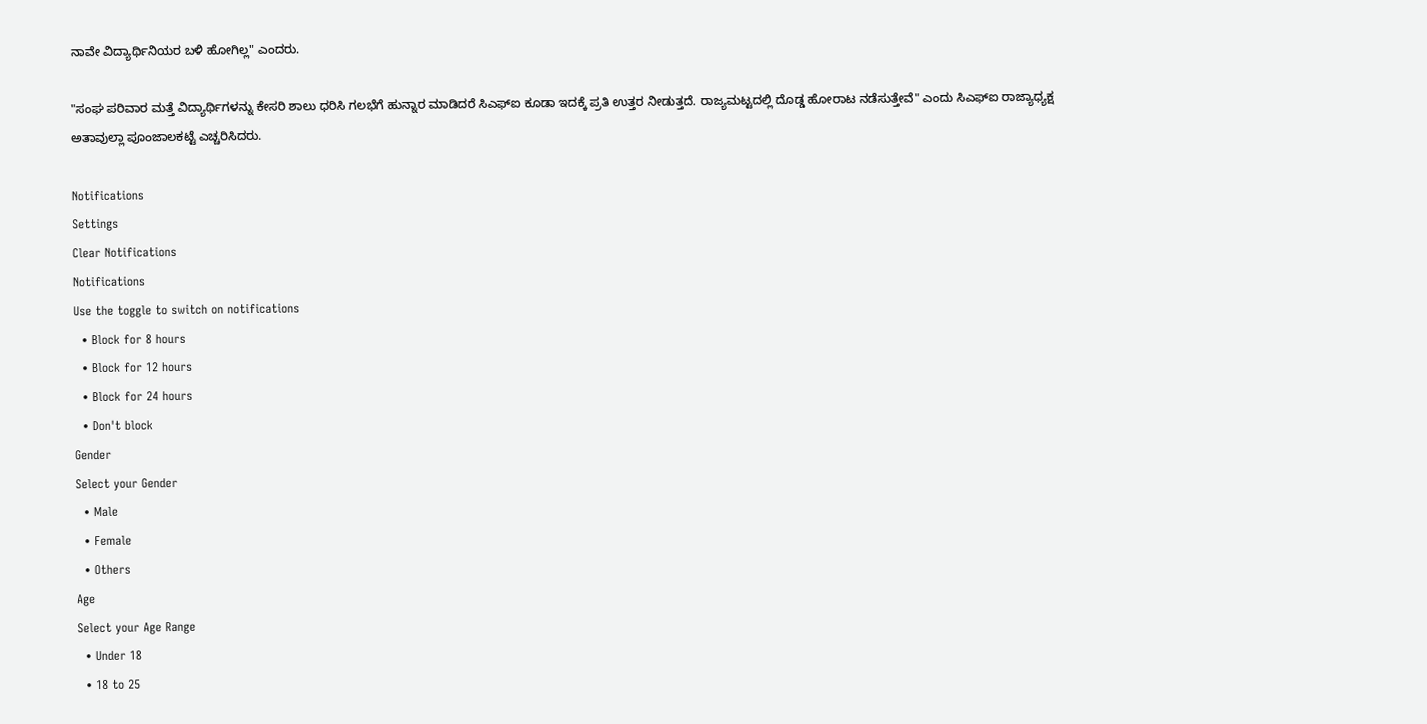ನಾವೇ ವಿದ್ಯಾರ್ಥಿನಿಯರ ಬಳಿ ಹೋಗಿಲ್ಲ" ಎಂದರು.

"ಸಂಘ ಪರಿವಾರ ಮತ್ತೆ ವಿದ್ಯಾರ್ಥಿಗಳನ್ನು ಕೇಸರಿ ಶಾಲು ಧರಿಸಿ ಗಲಭೆಗೆ ಹುನ್ನಾರ ಮಾಡಿದರೆ ಸಿಎಫ್‌ಐ ಕೂಡಾ ಇದಕ್ಕೆ ಪ್ರತಿ ಉತ್ತರ ನೀಡುತ್ತದೆ. ರಾಜ್ಯಮಟ್ಟದಲ್ಲಿ ದೊಡ್ಡ ಹೋರಾಟ ನಡೆಸುತ್ತೇವೆ" ಎಂದು ಸಿಎಫ್ಐ ರಾಜ್ಯಾಧ್ಯಕ್ಷ ಅತಾವುಲ್ಲಾ ಪೂಂಜಾಲಕಟ್ಟೆ ಎಚ್ಚರಿಸಿದರು.

Notifications
Settings
Clear Notifications
Notifications
Use the toggle to switch on notifications
  • Block for 8 hours
  • Block for 12 hours
  • Block for 24 hours
  • Don't block
Gender
Select your Gender
  • Male
  • Female
  • Others
Age
Select your Age Range
  • Under 18
  • 18 to 25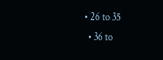• 26 to 35
  • 36 to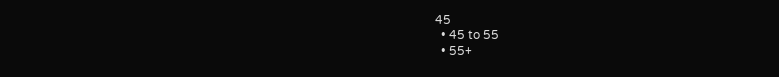45
  • 45 to 55
  • 55+